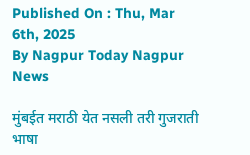Published On : Thu, Mar 6th, 2025
By Nagpur Today Nagpur News

मुंबईत मराठी येत नसली तरी गुजराती भाषा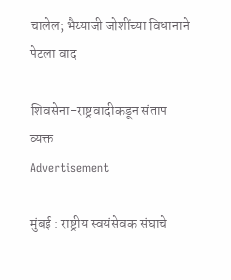चालेल; भैय्याजी जोशींच्या विधानाने पेटला वाद

शिवसेना-राष्ट्रवादीकडून संताप व्यक्त
Advertisement

मुंबई : राष्ट्रीय स्वयंसेवक संघाचे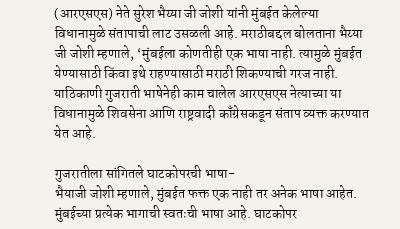(आरएसएस) नेते सुरेश भैय्या जी जोशी यांनी मुंबईत केलेल्या विधानामुळे संतापाची लाट उसळली आहे. मराठीबद्दल बोलताना भैय्या जी जोशी म्हणाले, ‘मुंबईला कोणतीही एक भाषा नाही. त्यामुळे मुंबईत येण्यासाठी किंवा इथे राहण्यासाठी मराठी शिकण्याची गरज नाही. याठिकाणी गुजराती भाषेनेही काम चालेल आरएसएस नेत्याच्या या विधानामुळे शिवसेना आणि राष्ट्रवादी काँग्रेसकडून संताप व्यक्त करण्यात येत आहे.

गुजरातीला सांगितले घाटकोपरची भाषा-
भैयाजी जोशी म्हणाले, मुंबईत फक्त एक नाही तर अनेक भाषा आहेत. मुंबईच्या प्रत्येक भागाची स्वतःची भाषा आहे. घाटकोपर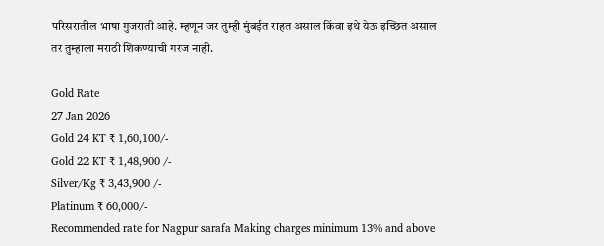परिसरातील भाषा गुजराती आहे. म्हणून जर तुम्ही मुंबईत राहत असाल किंवा इथे येऊ इच्छित असाल तर तुम्हाला मराठी शिकण्याची गरज नाही.

Gold Rate
27 Jan 2026
Gold 24 KT ₹ 1,60,100/-
Gold 22 KT ₹ 1,48,900 /-
Silver/Kg ₹ 3,43,900 /-
Platinum ₹ 60,000/-
Recommended rate for Nagpur sarafa Making charges minimum 13% and above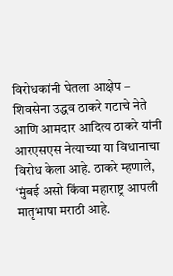विरोधकांनी घेतला आक्षेप –
शिवसेना उद्धव ठाकरे गटाचे नेते आणि आमदार आदित्य ठाकरे यांनी आरएसएस नेत्याच्या या विधानाचा विरोध केला आहे. ठाकरे म्हणाले, ‘मुंबई असो किंवा महाराष्ट्र आपली मातृभाषा मराठी आहे.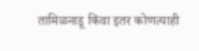तामिळनाडू किंवा इतर कोणत्याही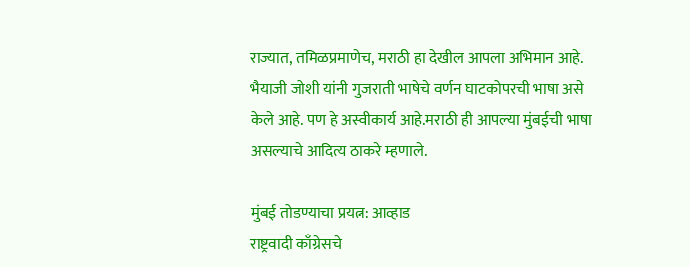राज्यात, तमिळप्रमाणेच, मराठी हा देखील आपला अभिमान आहे. भैयाजी जोशी यांनी गुजराती भाषेचे वर्णन घाटकोपरची भाषा असे केले आहे. पण हे अस्वीकार्य आहे.मराठी ही आपल्या मुंबईची भाषा असल्याचे आदित्य ठाकरे म्हणाले.

मुंबई तोडण्याचा प्रयत्न: आव्हाड
राष्ट्रवादी काँग्रेसचे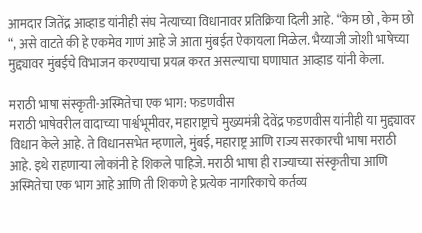आमदार जितेंद्र आव्हाड यांनीही संघ नेत्याच्या विधानावर प्रतिक्रिया दिली आहे. “केम छो , केम छो “, असे वाटते की हे एकमेव गाणं आहे जे आता मुंबईत ऐकायला मिळेल. भैय्याजी जोशी भाषेच्या मुद्द्यावर मुंबईचे विभाजन करण्याचा प्रयत्न करत असल्याचा घणाघात आव्हाड यांनी केला.

मराठी भाषा संस्कृती-अस्मितेचा एक भाग: फडणवीस
मराठी भाषेवरील वादाच्या पार्श्वभूमीवर, महाराष्ट्राचे मुख्यमंत्री देवेंद्र फडणवीस यांनीही या मुद्द्यावर विधान केले आहे. ते विधानसभेत म्हणाले, मुंबई, महाराष्ट्र आणि राज्य सरकारची भाषा मराठी आहे. इथे राहणाऱ्या लोकांनी हे शिकले पाहिजे. मराठी भाषा ही राज्याच्या संस्कृतीचा आणि अस्मितेचा एक भाग आहे आणि ती शिकणे हे प्रत्येक नागरिकाचे कर्तव्य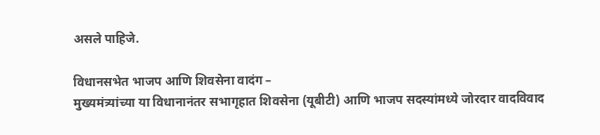असले पाहिजे.

विधानसभेत भाजप आणि शिवसेना वादंग –
मुख्यमंत्र्यांच्या या विधानानंतर सभागृहात शिवसेना (यूबीटी) आणि भाजप सदस्यांमध्ये जोरदार वादविवाद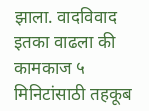झाला. वादविवाद इतका वाढला की कामकाज ५ मिनिटांसाठी तहकूब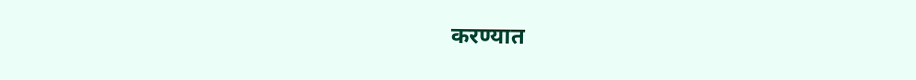करण्यात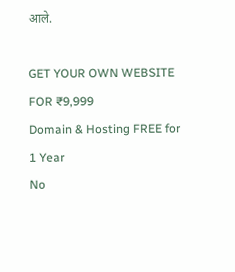आले.

GET YOUR OWN WEBSITE
FOR ₹9,999
Domain & Hosting FREE for 1 Year
No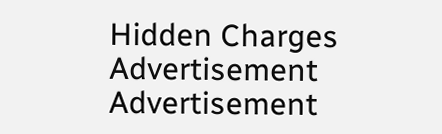Hidden Charges
Advertisement
Advertisement